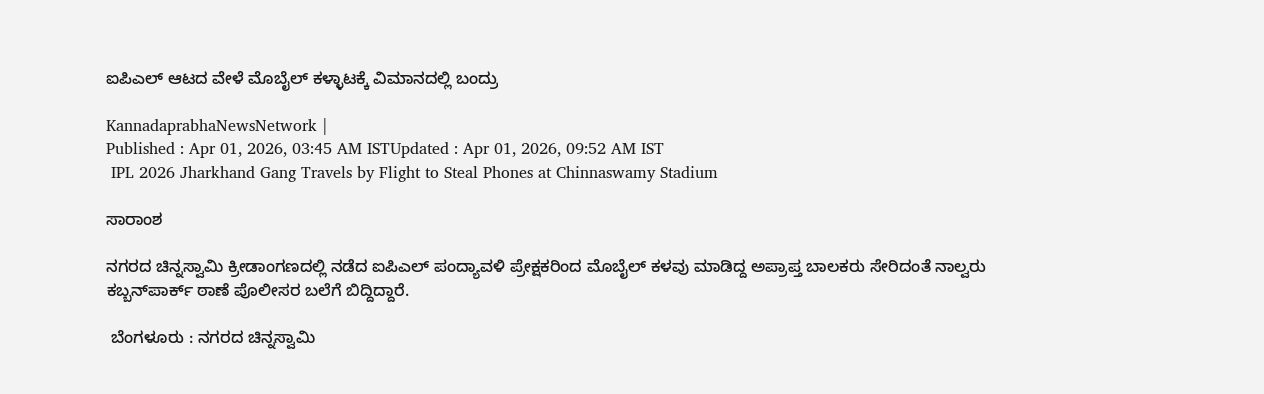ಐಪಿಎಲ್‌ ಆಟದ ವೇಳೆ ಮೊಬೈಲ್ ಕಳ್ಳಾಟಕ್ಕೆ ವಿಮಾನದಲ್ಲಿ ಬಂದ್ರು

KannadaprabhaNewsNetwork |
Published : Apr 01, 2026, 03:45 AM ISTUpdated : Apr 01, 2026, 09:52 AM IST
 IPL 2026 Jharkhand Gang Travels by Flight to Steal Phones at Chinnaswamy Stadium

ಸಾರಾಂಶ

ನಗರದ ಚಿನ್ನಸ್ವಾಮಿ ಕ್ರೀಡಾಂಗಣದಲ್ಲಿ ನಡೆದ ಐಪಿಎಲ್ ಪಂದ್ಯಾವಳಿ ಪ್ರೇಕ್ಷಕರಿಂದ ಮೊಬೈಲ್‌ ಕಳವು ಮಾಡಿದ್ದ ಅಪ್ರಾಪ್ತ ಬಾಲಕರು ಸೇರಿದಂತೆ ನಾಲ್ವರು ಕಬ್ಬನ್‌ಪಾರ್ಕ್ ಠಾಣೆ ಪೊಲೀಸರ ಬಲೆಗೆ ಬಿದ್ದಿದ್ದಾರೆ.

 ಬೆಂಗಳೂರು : ನಗರದ ಚಿನ್ನಸ್ವಾಮಿ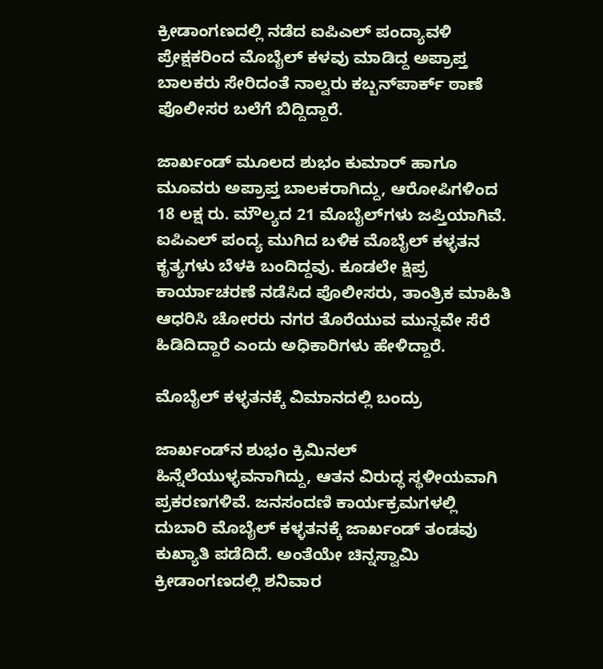ಕ್ರೀಡಾಂಗಣದಲ್ಲಿ ನಡೆದ ಐಪಿಎಲ್ ಪಂದ್ಯಾವಳಿ ಪ್ರೇಕ್ಷಕರಿಂದ ಮೊಬೈಲ್‌ ಕಳವು ಮಾಡಿದ್ದ ಅಪ್ರಾಪ್ತ ಬಾಲಕರು ಸೇರಿದಂತೆ ನಾಲ್ವರು ಕಬ್ಬನ್‌ಪಾರ್ಕ್ ಠಾಣೆ ಪೊಲೀಸರ ಬಲೆಗೆ ಬಿದ್ದಿದ್ದಾರೆ.

ಜಾರ್ಖಂಡ್ ಮೂಲದ ಶುಭಂ ಕುಮಾರ್ ಹಾಗೂ ಮೂವರು ಅಪ್ರಾಪ್ತ ಬಾಲಕರಾಗಿದ್ದು, ಆರೋಪಿಗಳಿಂದ 18 ಲಕ್ಷ ರು. ಮೌಲ್ಯದ 21 ಮೊಬೈಲ್‌ಗಳು ಜಪ್ತಿಯಾಗಿವೆ. ಐಪಿಎಲ್ ಪಂದ್ಯ ಮುಗಿದ ಬಳಿಕ ಮೊಬೈಲ್ ಕಳ್ಳತನ ಕೃತ್ಯಗಳು ಬೆಳಕಿ ಬಂದಿದ್ದವು. ಕೂಡಲೇ ಕ್ಷಿಪ್ರ ಕಾರ್ಯಾಚರಣೆ ನಡೆಸಿದ ಪೊಲೀಸರು, ತಾಂತ್ರಿಕ ಮಾಹಿತಿ ಆಧರಿಸಿ ಚೋರರು ನಗರ ತೊರೆಯುವ ಮುನ್ನವೇ ಸೆರೆ ಹಿಡಿದಿದ್ದಾರೆ ಎಂದು ಅಧಿಕಾರಿಗಳು ಹೇಳಿದ್ದಾರೆ.

ಮೊಬೈಲ್ ಕಳ್ಳತನಕ್ಕೆ ವಿಮಾನದಲ್ಲಿ ಬಂದ್ರು

ಜಾರ್ಖಂಡ್‌ನ ಶುಭಂ ಕ್ರಿಮಿನಲ್ ಹಿನ್ನೆಲೆಯುಳ್ಳವನಾಗಿದ್ದು, ಆತನ ವಿರುದ್ಧ ಸ್ಥಳೀಯವಾಗಿ ಪ್ರಕರಣಗಳಿವೆ. ಜನಸಂದಣಿ ಕಾರ್ಯಕ್ರಮಗಳಲ್ಲಿ ದುಬಾರಿ ಮೊಬೈಲ್ ಕಳ್ಳತನಕ್ಕೆ ಜಾರ್ಖಂಡ್ ತಂಡವು ಕುಖ್ಯಾತಿ ಪಡೆದಿದೆ. ಅಂತೆಯೇ ಚಿನ್ನಸ್ವಾಮಿ ಕ್ರೀಡಾಂಗಣದಲ್ಲಿ ಶನಿವಾರ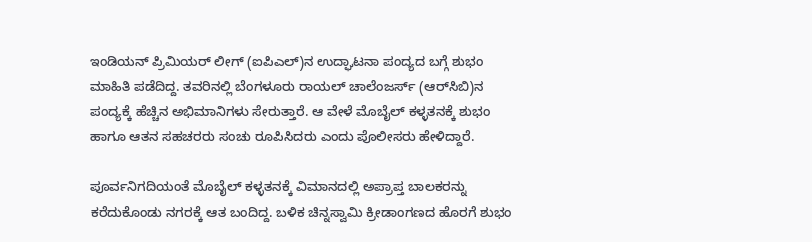ಇಂಡಿಯನ್ ಪ್ರಿಮಿಯರ್ ಲೀಗ್‌ (ಐಪಿಎಲ್‌)ನ ಉದ್ಘಾಟನಾ ಪಂದ್ಯದ ಬಗ್ಗೆ ಶುಭಂ ಮಾಹಿತಿ ಪಡೆದಿದ್ದ. ತವರಿನಲ್ಲಿ ಬೆಂಗಳೂರು ರಾಯಲ್ ಚಾಲೆಂಜರ್ಸ್‌ (ಆರ್‌ಸಿಬಿ)ನ ಪಂದ್ಯಕ್ಕೆ ಹೆಚ್ಚಿನ ಅಭಿಮಾನಿಗಳು ಸೇರುತ್ತಾರೆ. ಆ ವೇಳೆ ಮೊಬೈಲ್ ಕಳ್ಳತನಕ್ಕೆ ಶುಭಂ ಹಾಗೂ ಆತನ ಸಹಚರರು ಸಂಚು ರೂಪಿಸಿದರು ಎಂದು ಪೊಲೀಸರು ಹೇಳಿದ್ದಾರೆ.

ಪೂರ್ವನಿಗದಿಯಂತೆ ಮೊಬೈಲ್ ಕಳ್ಳತನಕ್ಕೆ ವಿಮಾನದಲ್ಲಿ ಅಪ್ರಾಪ್ತ ಬಾಲಕರನ್ನು ಕರೆದುಕೊಂಡು ನಗರಕ್ಕೆ ಆತ ಬಂದಿದ್ದ. ಬಳಿಕ ಚಿನ್ನಸ್ವಾಮಿ ಕ್ರೀಡಾಂಗಣದ ಹೊರಗೆ ಶುಭಂ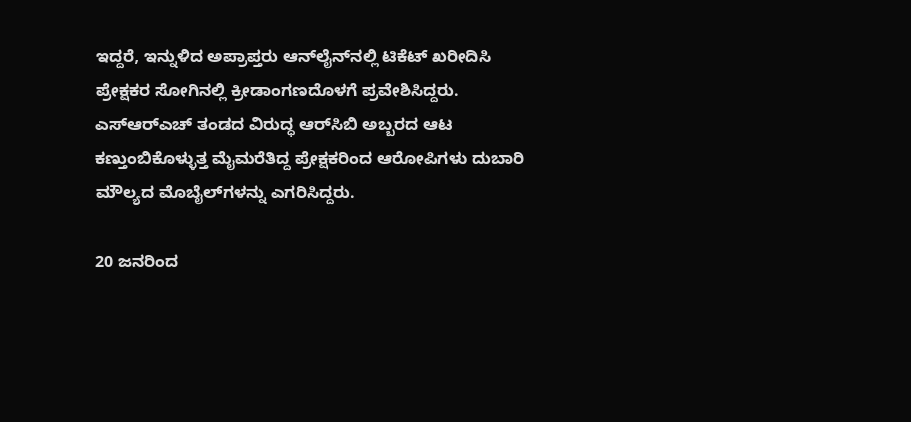ಇದ್ದರೆ, ಇನ್ನುಳಿದ ಅಪ್ರಾಪ್ತರು ಆನ್‌ಲೈನ್‌ನಲ್ಲಿ ಟಿಕೆಟ್ ಖರೀದಿಸಿ ಪ್ರೇಕ್ಷಕರ ಸೋಗಿನಲ್ಲಿ ಕ್ರೀಡಾಂಗಣದೊಳಗೆ ಪ್ರವೇಶಿಸಿದ್ದರು. ಎಸ್ಆರ್‌ಎಚ್‌ ತಂಡದ ವಿರುದ್ಧ ಆರ್‌ಸಿಬಿ ಅಬ್ಬರದ ಆಟ ಕಣ್ತುಂಬಿಕೊಳ್ಳುತ್ತ ಮೈಮರೆತಿದ್ದ ಪ್ರೇಕ್ಷಕರಿಂದ ಆರೋಪಿಗಳು ದುಬಾರಿ ಮೌಲ್ಯದ ಮೊಬೈಲ್‌ಗಳನ್ನು ಎಗರಿಸಿದ್ದರು.

20 ಜನರಿಂದ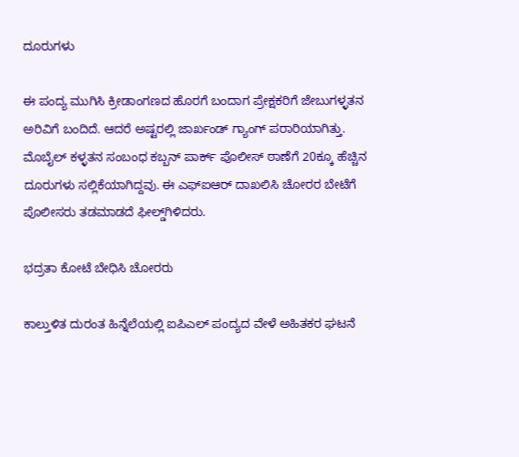ದೂರುಗಳು

ಈ ಪಂದ್ಯ ಮುಗಿಸಿ ಕ್ರೀಡಾಂಗಣದ ಹೊರಗೆ ಬಂದಾಗ ಪ್ರೇಕ್ಷಕರಿಗೆ ಜೇಬುಗಳ್ಳತನ ಅರಿವಿಗೆ ಬಂದಿದೆ. ಆದರೆ ಅಷ್ಟರಲ್ಲಿ ಜಾರ್ಖಂಡ್ ಗ್ಯಾಂಗ್ ಪರಾರಿಯಾಗಿತ್ತು. ಮೊಬೈಲ್ ಕಳ್ಳತನ ಸಂಬಂಧ ಕಬ್ಬನ್ ಪಾರ್ಕ್ ಪೊಲೀಸ್ ಠಾಣೆಗೆ 20ಕ್ಕೂ ಹೆಚ್ಚಿನ ದೂರುಗಳು ಸಲ್ಲಿಕೆಯಾಗಿದ್ದವು. ಈ ಎಫ್‌ಐಆರ್ ದಾಖಲಿಸಿ ಚೋರರ ಬೇಟೆಗೆ ಪೊಲೀಸರು ತಡಮಾಡದೆ ಫೀಲ್ಡ್‌ಗಿಳಿದರು.

ಭದ್ರತಾ ಕೋಟೆ ಬೇಧಿಸಿ ಚೋರರು

ಕಾಲ್ತುಳಿತ ದುರಂತ ಹಿನ್ನೆಲೆಯಲ್ಲಿ ಐಪಿಎಲ್ ಪಂದ್ಯದ ವೇಳೆ ಅಹಿತಕರ ಘಟನೆ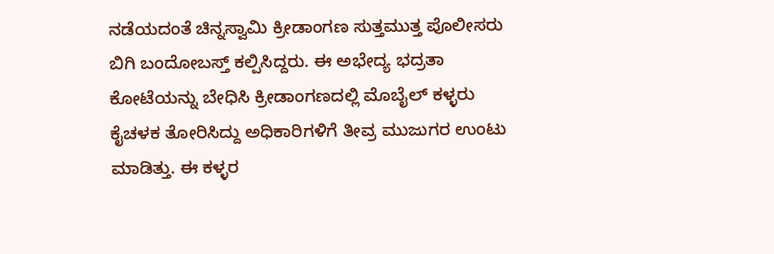ನಡೆಯದಂತೆ ಚಿನ್ನಸ್ವಾಮಿ ಕ್ರೀಡಾಂಗಣ ಸುತ್ತಮುತ್ತ ಪೊಲೀಸರು ಬಿಗಿ ಬಂದೋಬಸ್ತ್ ಕಲ್ಪಿಸಿದ್ದರು. ಈ ಅಭೇದ್ಯ ಭದ್ರತಾ ಕೋಟೆಯನ್ನು ಬೇಧಿಸಿ ಕ್ರೀಡಾಂಗಣದಲ್ಲಿ ಮೊಬೈಲ್ ಕಳ್ಳರು ಕೈಚಳಕ ತೋರಿಸಿದ್ದು ಅಧಿಕಾರಿಗಳಿಗೆ ತೀವ್ರ ಮುಜುಗರ ಉಂಟು ಮಾಡಿತ್ತು. ಈ ಕಳ್ಳರ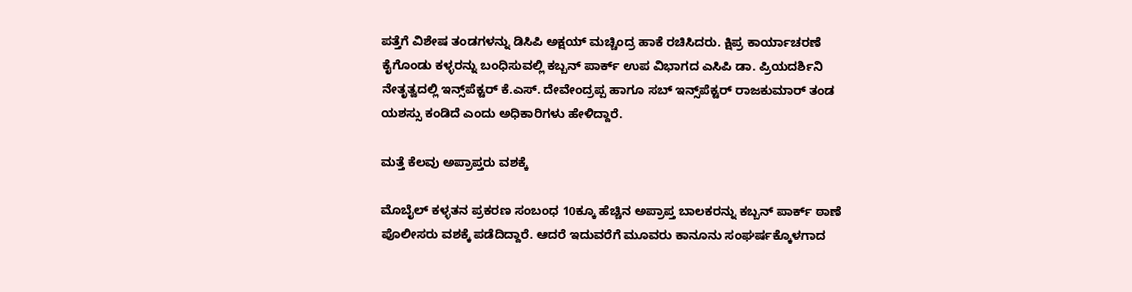ಪತ್ತೆಗೆ ವಿಶೇಷ ತಂಡಗಳನ್ನು ಡಿಸಿಪಿ ಅಕ್ಷಯ್‌ ಮಚ್ಚಿಂದ್ರ ಹಾಕೆ ರಚಿಸಿದರು. ಕ್ಷಿಪ್ರ ಕಾರ್ಯಾಚರಣೆ ಕೈಗೊಂಡು ಕಳ್ಳರನ್ನು ಬಂಧಿಸುವಲ್ಲಿ ಕಬ್ಬನ್ ಪಾರ್ಕ್ ಉಪ ವಿಭಾಗದ ಎಸಿಪಿ ಡಾ. ಪ್ರಿಯದರ್ಶಿನಿ ನೇತೃತ್ವದಲ್ಲಿ ಇನ್ಸ್‌ಪೆಕ್ಟರ್‌ ಕೆ.ಎಸ್‌. ದೇವೇಂದ್ರಪ್ಪ ಹಾಗೂ ಸಬ್‌ ಇನ್ಸ್‌ಪೆಕ್ಟರ್ ರಾಜಕುಮಾರ್ ತಂಡ ಯಶಸ್ಸು ಕಂಡಿದೆ ಎಂದು ಅಧಿಕಾರಿಗಳು ಹೇಳಿದ್ದಾರೆ.

ಮತ್ತೆ ಕೆಲವು ಅಪ್ರಾಪ್ತರು ವಶಕ್ಕೆ

ಮೊಬೈಲ್ ಕಳ್ಳತನ ಪ್ರಕರಣ ಸಂಬಂಧ 10ಕ್ಕೂ ಹೆಚ್ಚಿನ ಅಪ್ರಾಪ್ತ ಬಾಲಕರನ್ನು ಕಬ್ಬನ್‌ ಪಾರ್ಕ್ ಠಾಣೆ ಪೊಲೀಸರು ವಶಕ್ಕೆ ಪಡೆದಿದ್ದಾರೆ. ಆದರೆ ಇದುವರೆಗೆ ಮೂವರು ಕಾನೂನು ಸಂಘರ್ಷಕ್ಕೊಳಗಾದ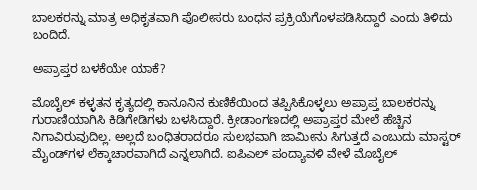ಬಾಲಕರನ್ನು ಮಾತ್ರ ಅಧಿಕೃತವಾಗಿ ಪೊಲೀಸರು ಬಂಧನ ಪ್ರಕ್ರಿಯೆಗೊಳಪಡಿಸಿದ್ದಾರೆ ಎಂದು ತಿಳಿದು ಬಂದಿದೆ.

ಅಪ್ರಾಪ್ತರ ಬಳಕೆಯೇ ಯಾಕೆ?

ಮೊಬೈಲ್ ಕಳ್ಳತನ ಕೃತ್ಯದಲ್ಲಿ ಕಾನೂನಿನ ಕುಣಿಕೆಯಿಂದ ತಪ್ಪಿಸಿಕೊಳ್ಳಲು ಅಪ್ರಾಪ್ತ ಬಾಲಕರನ್ನು ಗುರಾಣಿಯಾಗಿಸಿ ಕಿಡಿಗೇಡಿಗಳು ಬಳಸಿದ್ದಾರೆ. ಕ್ರೀಡಾಂಗಣದಲ್ಲಿ ಅಪ್ರಾಪ್ತರ ಮೇಲೆ ಹೆಚ್ಚಿನ ನಿಗಾವಿರುವುದಿಲ್ಲ. ಅಲ್ಲದೆ ಬಂಧಿತರಾದರೂ ಸುಲಭವಾಗಿ ಜಾಮೀನು ಸಿಗುತ್ತದೆ ಎಂಬುದು ಮಾಸ್ಟರ್‌ ಮೈಂಡ್‌ಗಳ ಲೆಕ್ಕಾಚಾರವಾಗಿದೆ ಎನ್ನಲಾಗಿದೆ. ಐಪಿಎಲ್ ಪಂದ್ಯಾವಳಿ ವೇಳೆ ಮೊಬೈಲ್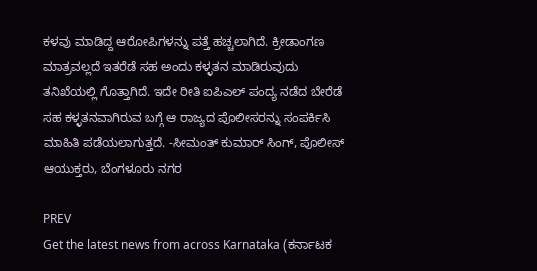ಕಳವು ಮಾಡಿದ್ದ ಆರೋಪಿಗಳನ್ನು ಪತ್ತೆ ಹಚ್ಚಲಾಗಿದೆ. ಕ್ರೀಡಾಂಗಣ ಮಾತ್ರವಲ್ಲದೆ ಇತರೆಡೆ ಸಹ ಅಂದು ಕಳ್ಳತನ ಮಾಡಿರುವುದು ತನಿಖೆಯಲ್ಲಿ ಗೊತ್ತಾಗಿದೆ. ಇದೇ ರೀತಿ ಐಪಿಎಲ್ ಪಂದ್ಯ ನಡೆದ ಬೇರೆಡೆ ಸಹ ಕಳ್ಳತನವಾಗಿರುವ ಬಗ್ಗೆ ಆ ರಾಜ್ಯದ ಪೊಲೀಸರನ್ನು ಸಂಪರ್ಕಿಸಿ ಮಾಹಿತಿ ಪಡೆಯಲಾಗುತ್ತದೆ. -ಸೀಮಂತ್ ಕುಮಾರ್ ಸಿಂಗ್, ಪೊಲೀಸ್ ಆಯುಕ್ತರು, ಬೆಂಗಳೂರು ನಗರ

PREV
Get the latest news from across Karnataka (ಕರ್ನಾಟಕ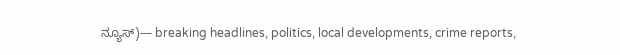ನ್ಯೂಸ್)— breaking headlines, politics, local developments, crime reports,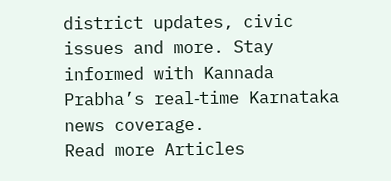district updates, civic issues and more. Stay informed with Kannada Prabha’s real‑time Karnataka news coverage.
Read more Articles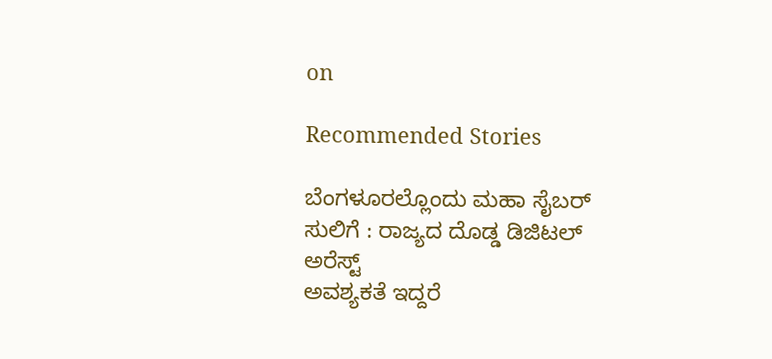on

Recommended Stories

ಬೆಂಗಳೂರಲ್ಲೊಂದು ಮಹಾ ಸೈಬರ್‌ ಸುಲಿಗೆ : ರಾಜ್ಯದ ದೊಡ್ಡ ಡಿಜಿಟಲ್‌ ಅರೆಸ್ಟ್‌
ಅವಶ್ಯಕತೆ ಇದ್ದರೆ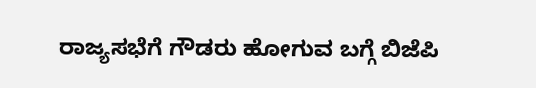ರಾಜ್ಯಸಭೆಗೆ ಗೌಡರು ಹೋಗುವ ಬಗ್ಗೆ ಬಿಜೆಪಿ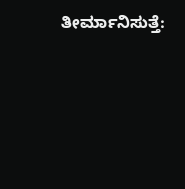ತೀರ್ಮಾನಿಸುತ್ತೆ: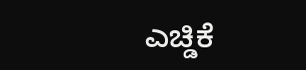ಎಚ್ಡಿಕೆ